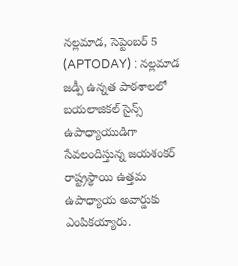నల్లమాడ, సెప్టెంబర్ 5 (APTODAY) : నల్లమాడ జడ్పీ ఉన్నత పాఠశాలలో బయలాజికల్ సైన్స్ ఉపాధ్యాయుడిగా సేవలందిస్తున్న జయశంకర్ రాష్ట్రస్థాయి ఉత్తమ ఉపాధ్యాయ అవార్డుకు ఎంపికయ్యారు.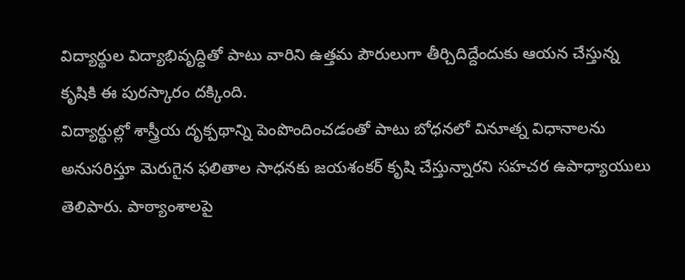విద్యార్థుల విద్యాభివృద్ధితో పాటు వారిని ఉత్తమ పౌరులుగా తీర్చిదిద్దేందుకు ఆయన చేస్తున్న కృషికి ఈ పురస్కారం దక్కింది.
విద్యార్థుల్లో శాస్త్రీయ దృక్పథాన్ని పెంపొందించడంతో పాటు బోధనలో వినూత్న విధానాలను అనుసరిస్తూ మెరుగైన ఫలితాల సాధనకు జయశంకర్ కృషి చేస్తున్నారని సహచర ఉపాధ్యాయులు తెలిపారు. పాఠ్యాంశాలపై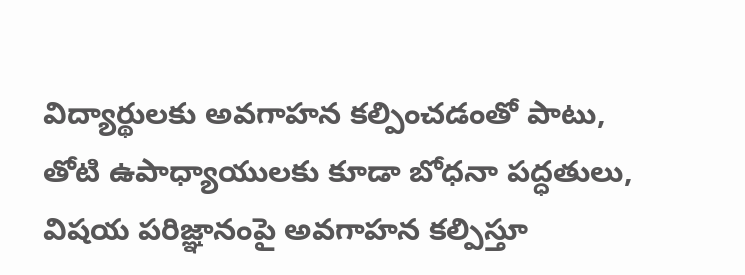విద్యార్థులకు అవగాహన కల్పించడంతో పాటు, తోటి ఉపాధ్యాయులకు కూడా బోధనా పద్ధతులు, విషయ పరిజ్ఞానంపై అవగాహన కల్పిస్తూ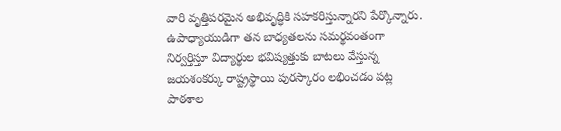వారి వృత్తిపరమైన అభివృద్ధికి సహకరిస్తున్నారని పేర్కొన్నారు.
ఉపాధ్యాయుడిగా తన బాధ్యతలను సమర్థవంతంగా నిర్వర్తిస్తూ విద్యార్థుల భవిష్యత్తుకు బాటలు వేస్తున్న జయశంకర్కు రాష్ట్రస్థాయి పురస్కారం లభించడం పట్ల పాఠశాల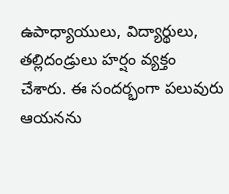ఉపాధ్యాయులు, విద్యార్థులు, తల్లిదండ్రులు హర్షం వ్యక్తం చేశారు. ఈ సందర్భంగా పలువురు ఆయనను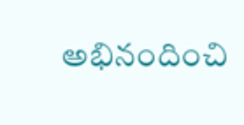అభినందించి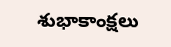శుభాకాంక్షలు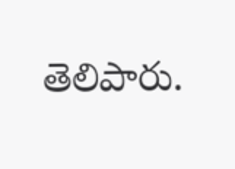తెలిపారు.